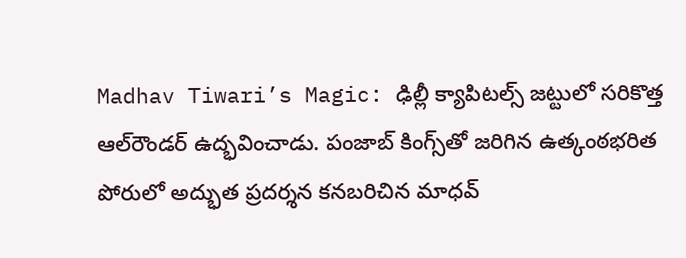Madhav Tiwari’s Magic: ఢిల్లీ క్యాపిటల్స్ జట్టులో సరికొత్త ఆల్‌రౌండర్ ఉద్భవించాడు. పంజాబ్ కింగ్స్‌తో జరిగిన ఉత్కంఠభరిత పోరులో అద్భుత ప్రదర్శన కనబరిచిన మాధవ్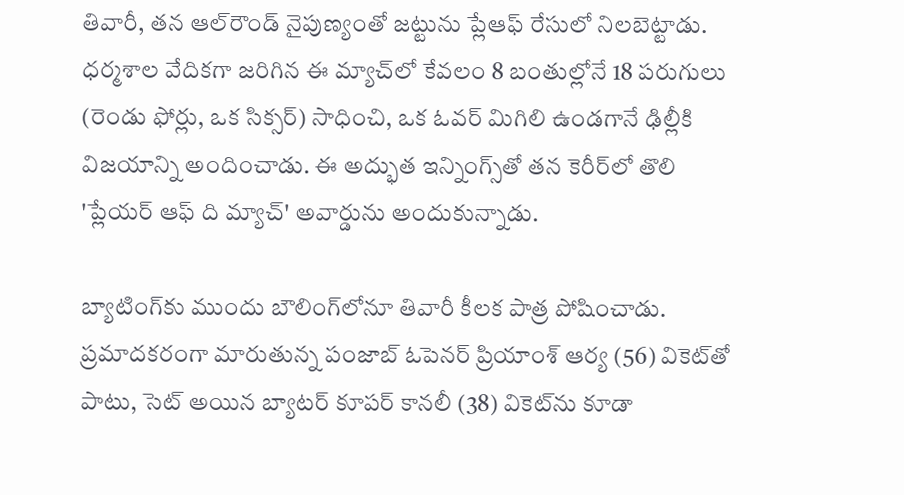తివారీ, తన ఆల్‌రౌండ్ నైపుణ్యంతో జట్టును ప్లేఆఫ్ రేసులో నిలబెట్టాడు. ధర్మశాల వేదికగా జరిగిన ఈ మ్యాచ్‌లో కేవలం 8 బంతుల్లోనే 18 పరుగులు (రెండు ఫోర్లు, ఒక సిక్సర్) సాధించి, ఒక ఓవర్ మిగిలి ఉండగానే ఢిల్లీకి విజయాన్ని అందించాడు. ఈ అద్భుత ఇన్నింగ్స్‌తో తన కెరీర్‌లో తొలి 'ప్లేయర్ ఆఫ్ ది మ్యాచ్' అవార్డును అందుకున్నాడు.

బ్యాటింగ్‌కు ముందు బౌలింగ్‌లోనూ తివారీ కీలక పాత్ర పోషించాడు. ప్రమాదకరంగా మారుతున్న పంజాబ్ ఓపెనర్ ప్రియాంశ్ ఆర్య (56) వికెట్‌తో పాటు, సెట్ అయిన బ్యాటర్ కూపర్ కానలీ (38) వికెట్‌ను కూడా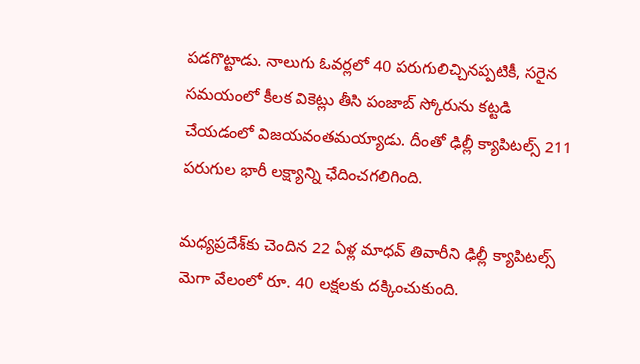పడగొట్టాడు. నాలుగు ఓవర్లలో 40 పరుగులిచ్చినప్పటికీ, సరైన సమయంలో కీలక వికెట్లు తీసి పంజాబ్ స్కోరును కట్టడి చేయడంలో విజయవంతమయ్యాడు. దీంతో ఢిల్లీ క్యాపిటల్స్ 211 పరుగుల భారీ లక్ష్యాన్ని ఛేదించగలిగింది.

మధ్యప్రదేశ్‌కు చెందిన 22 ఏళ్ల మాధవ్ తివారీని ఢిల్లీ క్యాపిటల్స్ మెగా వేలంలో రూ. 40 లక్షలకు దక్కించుకుంది.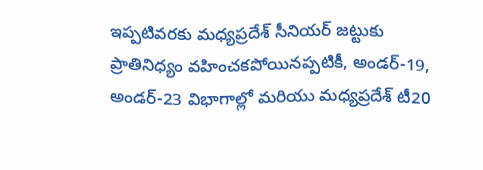ఇప్పటివరకు మధ్యప్రదేశ్ సీనియర్ జట్టుకు ప్రాతినిధ్యం వహించకపోయినప్పటికీ, అండర్-19, అండర్-23 విభాగాల్లో మరియు మధ్యప్రదేశ్ టీ20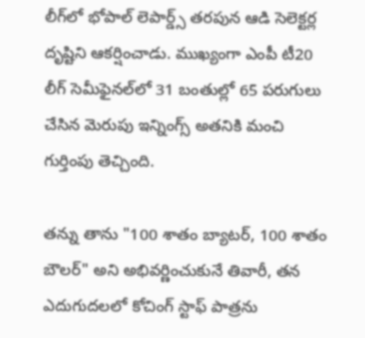లీగ్‌లో భోపాల్ లెపార్డ్స్ తరపున ఆడి సెలెక్టర్ల దృష్టిని ఆకర్షించాడు. ముఖ్యంగా ఎంపీ టీ20 లీగ్ సెమీఫైనల్‌లో 31 బంతుల్లో 65 పరుగులు చేసిన మెరుపు ఇన్నింగ్స్ అతనికి మంచి గుర్తింపు తెచ్చింది.

తన్ను తాను "100 శాతం బ్యాటర్, 100 శాతం బౌలర్" అని అభివర్ణించుకునే తివారీ, తన ఎదుగుదలలో కోచింగ్ స్టాఫ్ పాత్రను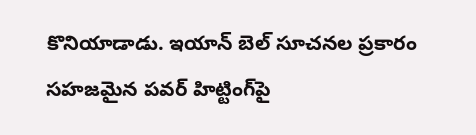కొనియాడాడు. ఇయాన్ బెల్ సూచనల ప్రకారం సహజమైన పవర్ హిట్టింగ్‌పై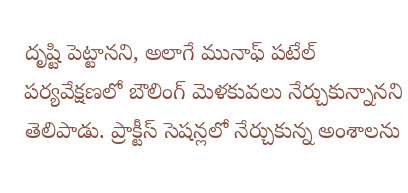దృష్టి పెట్టానని, అలాగే మునాఫ్ పటేల్ పర్యవేక్షణలో బౌలింగ్ మెళకువలు నేర్చుకున్నానని తెలిపాడు. ప్రాక్టీస్ సెషన్లలో నేర్చుకున్న అంశాలను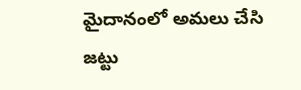మైదానంలో అమలు చేసి జట్టు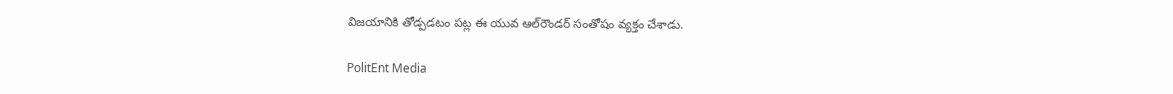విజయానికి తోడ్పడటం పట్ల ఈ యువ ఆల్‌రౌండర్ సంతోషం వ్యక్తం చేశాడు.

PolitEnt Media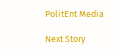PolitEnt Media

Next Story